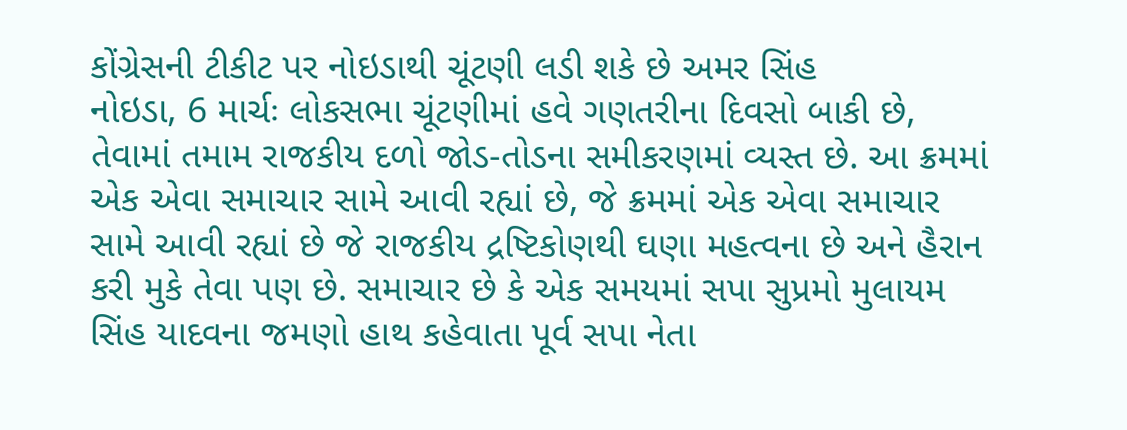કોંગ્રેસની ટીકીટ પર નોઇડાથી ચૂંટણી લડી શકે છે અમર સિંહ
નોઇડા, 6 માર્ચઃ લોકસભા ચૂંટણીમાં હવે ગણતરીના દિવસો બાકી છે, તેવામાં તમામ રાજકીય દળો જોડ-તોડના સમીકરણમાં વ્યસ્ત છે. આ ક્રમમાં એક એવા સમાચાર સામે આવી રહ્યાં છે, જે ક્રમમાં એક એવા સમાચાર સામે આવી રહ્યાં છે જે રાજકીય દ્રષ્ટિકોણથી ઘણા મહત્વના છે અને હૈરાન કરી મુકે તેવા પણ છે. સમાચાર છે કે એક સમયમાં સપા સુપ્રમો મુલાયમ સિંહ યાદવના જમણો હાથ કહેવાતા પૂર્વ સપા નેતા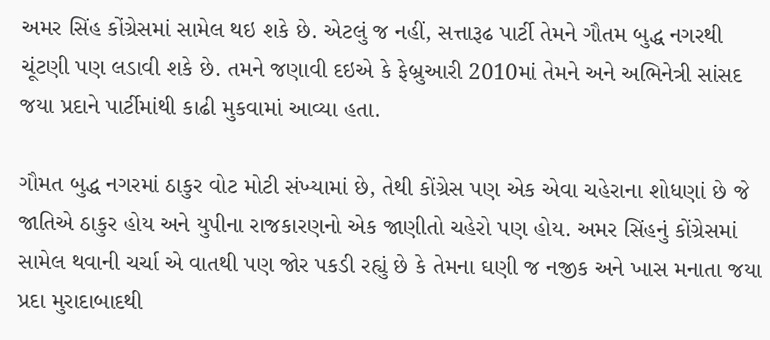અમર સિંહ કોંગ્રેસમાં સામેલ થઇ શકે છે. એટલું જ નહીં, સત્તારૂઢ પાર્ટી તેમને ગૌતમ બુદ્ધ નગરથી ચૂંટણી પણ લડાવી શકે છે. તમને જણાવી દઇએ કે ફેબ્રુઆરી 2010માં તેમને અને અભિનેત્રી સાંસદ જયા પ્રદાને પાર્ટીમાંથી કાઢી મુકવામાં આવ્યા હતા.

ગૌમત બુદ્ધ નગરમાં ઠાકુર વોટ મોટી સંખ્યામાં છે, તેથી કોંગ્રેસ પણ એક એવા ચહેરાના શોધણાં છે જે જાતિએ ઠાકુર હોય અને યુપીના રાજકારણનો એક જાણીતો ચહેરો પણ હોય. અમર સિંહનું કોંગ્રેસમાં સામેલ થવાની ચર્ચા એ વાતથી પણ જોર પકડી રહ્યું છે કે તેમના ઘણી જ નજીક અને ખાસ મનાતા જયા પ્રદા મુરાદાબાદથી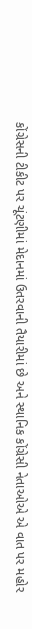કોંગ્રેસની ટીકીટ પર ચૂંટણીમાં મેદાનમાં ઉતરવાની તૈયારીમાં છે અને સ્થાનિક કોંગ્રેસી નેતાઓએ એ વાત પર મહોર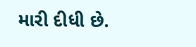મારી દીધી છે.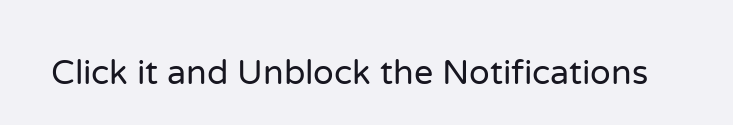Click it and Unblock the Notifications